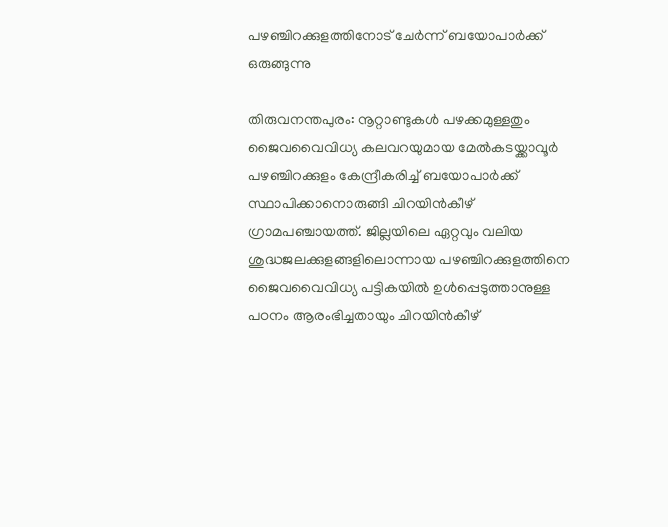പഴഞ്ചിറക്കുളത്തിനോട് ചേര്‍ന്ന് ബയോപാര്‍ക്ക് ഒരുങ്ങുന്നു

തിരുവനന്തപുരം: നൂറ്റാണ്ടുകള്‍ പഴക്കമുള്ളതും ജൈവവൈവിധ്യ കലവറയുമായ മേല്‍കടയ്ക്കാവൂര്‍ പഴഞ്ചിറക്കുളം കേന്ദ്രീകരിച്ച് ബയോപാര്‍ക്ക് സ്ഥാപിക്കാനൊരുങ്ങി ചിറയിന്‍കീഴ് ഗ്രാമപഞ്ചായത്ത്. ജില്ലയിലെ ഏറ്റവും വലിയ ശുദ്ധജലക്കുളങ്ങളിലൊന്നായ പഴഞ്ചിറക്കുളത്തിനെ ജൈവവൈവിധ്യ പട്ടികയില്‍ ഉള്‍പ്പെടുത്താനുള്ള പഠനം ആരംഭിച്ചതായും ചിറയിന്‍കീഴ്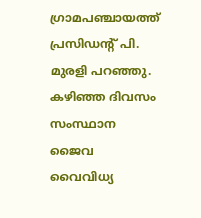ഗ്രാമപഞ്ചായത്ത് പ്രസിഡന്റ് പി. മുരളി പറഞ്ഞു. കഴിഞ്ഞ ദിവസം സംസ്ഥാന ജൈവ വൈവിധ്യ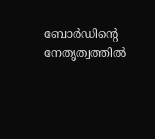ബോര്‍ഡിന്റെ നേതൃത്വത്തില്‍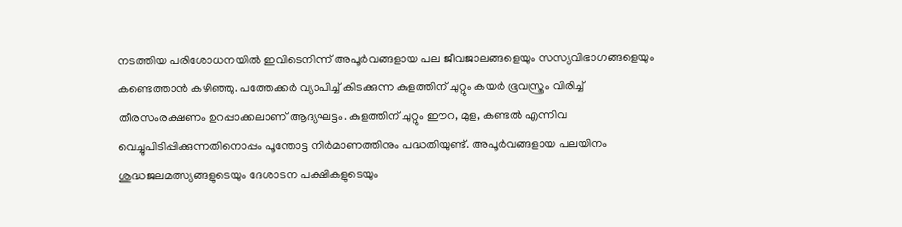നടത്തിയ പരിശോധനയില്‍ ഇവിടെനിന്ന് അപൂര്‍വങ്ങളായ പല ജീവജാലങ്ങളെയും സസ്യവിഭാഗങ്ങളെയും കണ്ടെത്താന്‍ കഴിഞ്ഞു. പത്തേക്കർ വ്യാപിച്ച് കിടക്കുന്ന കുളത്തിന് ചുറ്റും കയര്‍ ഭൂവസ്ത്രം വിരിച്ച് തീരസംരക്ഷണം ഉറപ്പാക്കലാണ് ആദ്യഘട്ടം. കുളത്തിന് ചുറ്റും ഈറ, മുള, കണ്ടല്‍ എന്നിവ വെച്ചുപിടിപ്പിക്കുന്നതിനൊപ്പം പൂന്തോട്ട നിർമാണത്തിനും പദ്ധതിയുണ്ട്. അപൂര്‍വങ്ങളായ പലയിനം ശുദ്ധജലമത്സ്യങ്ങളുടെയും ദേശാടന പക്ഷികളുടെയും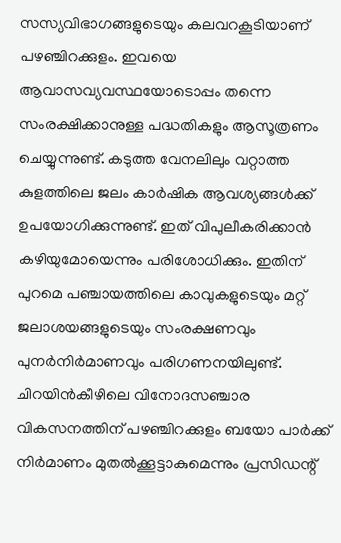സസ്യവിഭാഗങ്ങളുടെയും കലവറകൂടിയാണ് പഴഞ്ചിറക്കുളം. ഇവയെ ആവാസവ്യവസ്ഥയോടൊപ്പം തന്നെ സംരക്ഷിക്കാനുള്ള പദ്ധതികളും ആസൂത്രണം ചെയ്യുന്നുണ്ട്. കടുത്ത വേനലിലും വറ്റാത്ത കുളത്തിലെ ജലം കാര്‍ഷിക ആവശ്യങ്ങള്‍ക്ക് ഉപയോഗിക്കുന്നുണ്ട്. ഇത് വിപുലീകരിക്കാന്‍ കഴിയുമോയെന്നും പരിശോധിക്കും. ഇതിന് പുറമെ പഞ്ചായത്തിലെ കാവുകളുടെയും മറ്റ് ജലാശയങ്ങളുടെയും സംരക്ഷണവും പുനര്‍നിര്‍മാണവും പരിഗണനയിലുണ്ട്. ചിറയിന്‍കീഴിലെ വിനോദസഞ്ചാര വികസനത്തിന് പഴഞ്ചിറക്കുളം ബയോ പാര്‍ക്ക് നിർമാണം മുതല്‍ക്കൂട്ടാകുമെന്നും പ്രസിഡന്റ്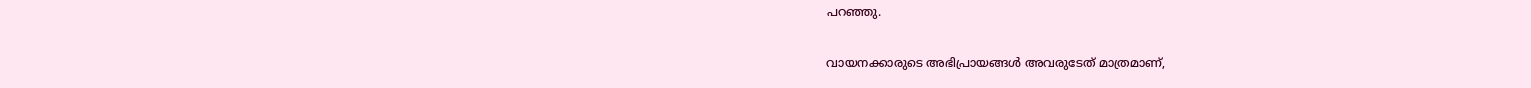പറഞ്ഞു.

വായനക്കാരുടെ അഭിപ്രായങ്ങള്‍ അവരുടേത് മാത്രമാണ്,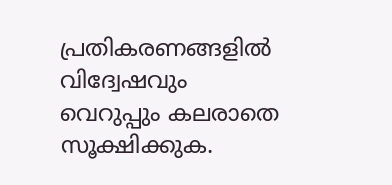പ്രതികരണങ്ങളിൽ വിദ്വേഷവും വെറുപ്പും കലരാതെ സൂക്ഷിക്കുക.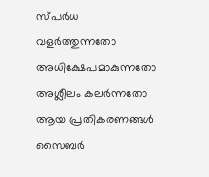സ്പർധ വളർത്തുന്നതോ അധിക്ഷേപമാകുന്നതോ അശ്ലീലം കലർന്നതോ ആയ പ്രതികരണങ്ങൾ സൈബർ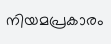നിയമപ്രകാരം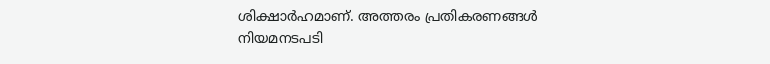ശിക്ഷാർഹമാണ്. അത്തരം പ്രതികരണങ്ങൾ നിയമനടപടി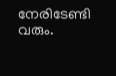നേരിടേണ്ടി വരും.